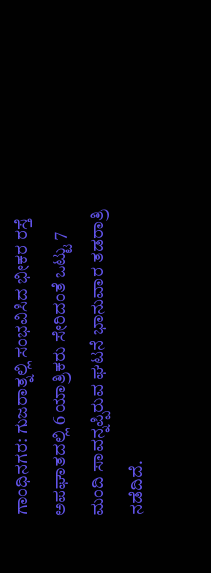ಗಾಂಧಿನಗರ: ಗುಜರಾತ್ನಲ್ಲಿ ಸಂಭವಿಸಿದ ಭೀಕರ ರಸ್ತೆ ಅಪಘಾತದಲ್ಲಿ 6 ಯಾತ್ರಿಕರು ಸೇರಿದಂತೆ ಒಟ್ಟು 7 ಮಂದಿ ಸಾವನ್ನಪ್ಪಿರುವ ಘಟನೆ ಭಾನುವಾರ ತಡರಾತ್ರಿ ನಡೆದಿದೆ.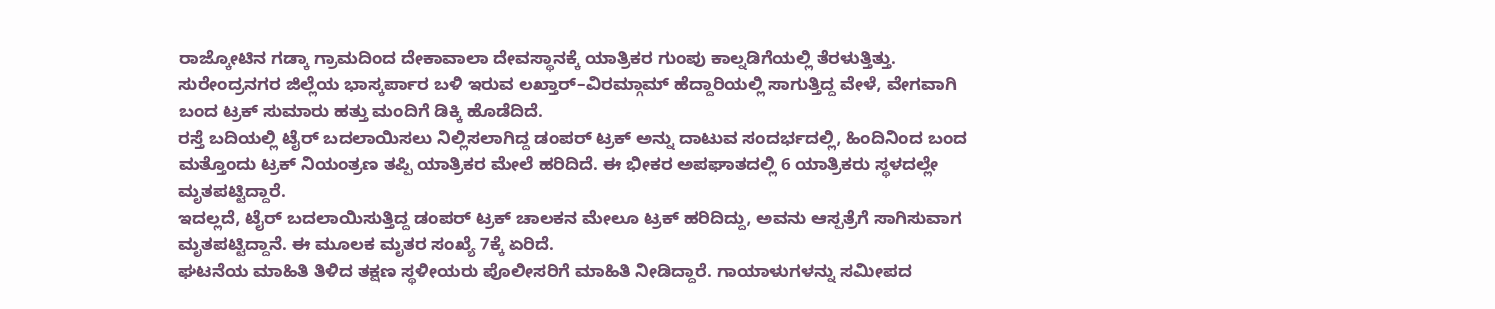ರಾಜ್ಕೋಟಿನ ಗಡ್ಕಾ ಗ್ರಾಮದಿಂದ ದೇಕಾವಾಲಾ ದೇವಸ್ಥಾನಕ್ಕೆ ಯಾತ್ರಿಕರ ಗುಂಪು ಕಾಲ್ನಡಿಗೆಯಲ್ಲಿ ತೆರಳುತ್ತಿತ್ತು. ಸುರೇಂದ್ರನಗರ ಜಿಲ್ಲೆಯ ಭಾಸ್ಕರ್ಪಾರ ಬಳಿ ಇರುವ ಲಖ್ತಾರ್–ವಿರಮ್ಗಾಮ್ ಹೆದ್ದಾರಿಯಲ್ಲಿ ಸಾಗುತ್ತಿದ್ದ ವೇಳೆ, ವೇಗವಾಗಿ ಬಂದ ಟ್ರಕ್ ಸುಮಾರು ಹತ್ತು ಮಂದಿಗೆ ಡಿಕ್ಕಿ ಹೊಡೆದಿದೆ.
ರಸ್ತೆ ಬದಿಯಲ್ಲಿ ಟೈರ್ ಬದಲಾಯಿಸಲು ನಿಲ್ಲಿಸಲಾಗಿದ್ದ ಡಂಪರ್ ಟ್ರಕ್ ಅನ್ನು ದಾಟುವ ಸಂದರ್ಭದಲ್ಲಿ, ಹಿಂದಿನಿಂದ ಬಂದ ಮತ್ತೊಂದು ಟ್ರಕ್ ನಿಯಂತ್ರಣ ತಪ್ಪಿ ಯಾತ್ರಿಕರ ಮೇಲೆ ಹರಿದಿದೆ. ಈ ಭೀಕರ ಅಪಘಾತದಲ್ಲಿ 6 ಯಾತ್ರಿಕರು ಸ್ಥಳದಲ್ಲೇ ಮೃತಪಟ್ಟಿದ್ದಾರೆ.
ಇದಲ್ಲದೆ, ಟೈರ್ ಬದಲಾಯಿಸುತ್ತಿದ್ದ ಡಂಪರ್ ಟ್ರಕ್ ಚಾಲಕನ ಮೇಲೂ ಟ್ರಕ್ ಹರಿದಿದ್ದು, ಅವನು ಆಸ್ಪತ್ರೆಗೆ ಸಾಗಿಸುವಾಗ ಮೃತಪಟ್ಟಿದ್ದಾನೆ. ಈ ಮೂಲಕ ಮೃತರ ಸಂಖ್ಯೆ 7ಕ್ಕೆ ಏರಿದೆ.
ಘಟನೆಯ ಮಾಹಿತಿ ತಿಳಿದ ತಕ್ಷಣ ಸ್ಥಳೀಯರು ಪೊಲೀಸರಿಗೆ ಮಾಹಿತಿ ನೀಡಿದ್ದಾರೆ. ಗಾಯಾಳುಗಳನ್ನು ಸಮೀಪದ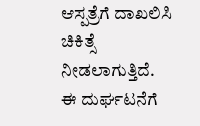ಆಸ್ಪತ್ರೆಗೆ ದಾಖಲಿಸಿ ಚಿಕಿತ್ಸೆ ನೀಡಲಾಗುತ್ತಿದೆ.
ಈ ದುರ್ಘಟನೆಗೆ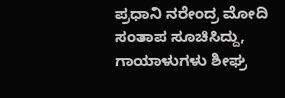ಪ್ರಧಾನಿ ನರೇಂದ್ರ ಮೋದಿ ಸಂತಾಪ ಸೂಚಿಸಿದ್ದು, ಗಾಯಾಳುಗಳು ಶೀಘ್ರ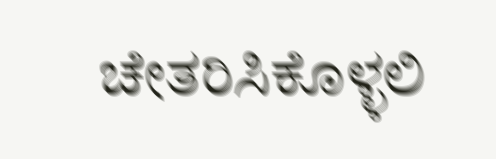ಚೇತರಿಸಿಕೊಳ್ಳಲಿ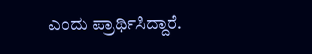ಎಂದು ಪ್ರಾರ್ಥಿಸಿದ್ದಾರೆ.